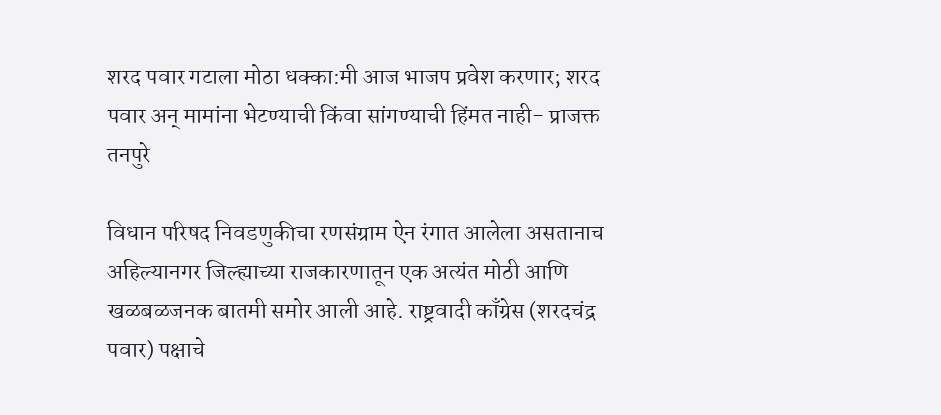शरद पवार गटाला मोठा धक्का:मी आज भाजप प्रवेश करणार; शरद पवार अन् मामांना भेटण्याची किंवा सांगण्याची हिंमत नाही- प्राजक्त तनपुरे

विधान परिषद निवडणुकीचा रणसंग्राम ऐन रंगात आलेला असतानाच अहिल्यानगर जिल्ह्याच्या राजकारणातून एक अत्यंत मोठी आणि खळबळजनक बातमी समोर आली आहे. राष्ट्रवादी काँग्रेस (शरदचंद्र पवार) पक्षाचे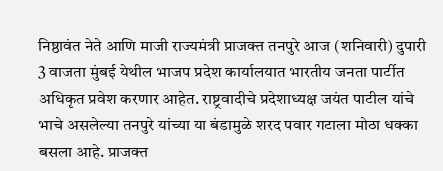निष्ठावंत नेते आणि माजी राज्यमंत्री प्राजक्त तनपुरे आज (शनिवारी) दुपारी 3 वाजता मुंबई येथील भाजप प्रदेश कार्यालयात भारतीय जनता पार्टीत अधिकृत प्रवेश करणार आहेत. राष्ट्रवादीचे प्रदेशाध्यक्ष जयंत पाटील यांचे भाचे असलेल्या तनपुरे यांच्या या बंडामुळे शरद पवार गटाला मोठा धक्का बसला आहे. प्राजक्त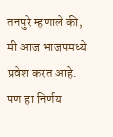तनपुरे म्हणाले की, मी आज भाजपमध्ये प्रवेश करत आहे. पण हा निर्णय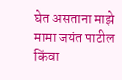घेत असताना माझे मामा जयंत पाटील किंवा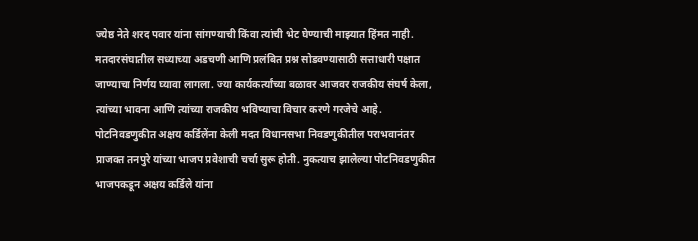ज्येष्ठ नेते शरद पवार यांना सांगण्याची किंवा त्यांची भेट घेण्याची माझ्यात हिंमत नाही. मतदारसंघातील सध्याच्या अडचणी आणि प्रलंबित प्रश्न सोडवण्यासाठी सत्ताधारी पक्षात जाण्याचा निर्णय घ्यावा लागला. ज्या कार्यकर्त्यांच्या बळावर आजवर राजकीय संघर्ष केला, त्यांच्या भावना आणि त्यांच्या राजकीय भविष्याचा विचार करणे गरजेचे आहे. पोटनिवडणुकीत अक्षय कर्डिलेंना केली मदत विधानसभा निवडणुकीतील पराभवानंतर प्राजक्त तनपुरे यांच्या भाजप प्रवेशाची चर्चा सुरू होती. नुकत्याच झालेल्या पोटनिवडणुकीत भाजपकडून अक्षय कर्डिले यांना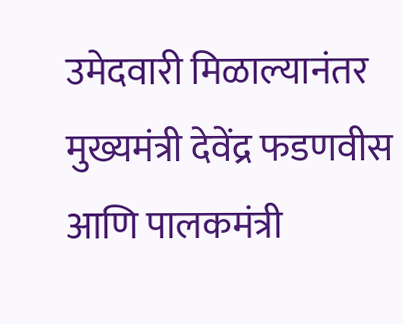उमेदवारी मिळाल्यानंतर मुख्यमंत्री देवेंद्र फडणवीस आणि पालकमंत्री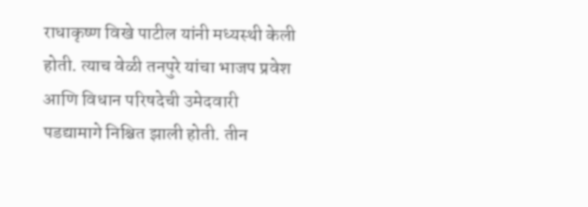राधाकृष्ण विखे पाटील यांनी मध्यस्थी केली होती. त्याच वेळी तनपुरे यांचा भाजप प्रवेश आणि विधान परिषदेची उमेदवारी पडद्यामागे निश्चित झाली होती. तीन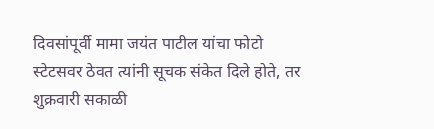दिवसांपूर्वी मामा जयंत पाटील यांचा फोटो स्टेटसवर ठेवत त्यांनी सूचक संकेत दिले होते, तर शुक्रवारी सकाळी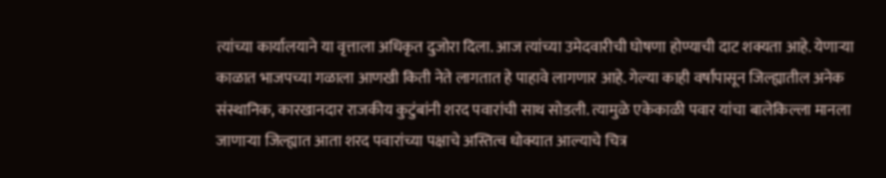त्यांच्या कार्यालयाने या वृत्ताला अधिकृत दुजोरा दिला. आज त्यांच्या उमेदवारीची घोषणा होण्याची दाट शक्यता आहे. येणाऱ्या काळात भाजपच्या गळाला आणखी किती नेते लागतात हे पाहावे लागणार आहे. गेल्या काही वर्षांपासून जिल्ह्यातील अनेक संस्थानिक, कारखानदार राजकीय कुटुंबांनी शरद पवारांची साथ सोडली. त्यामुळे एकेकाळी पवार यांचा बालेकिल्ला मानला जाणाऱ्या जिल्ह्यात आता शरद पवारांच्या पक्षाचे अस्तित्व धोक्यात आल्याचे चित्र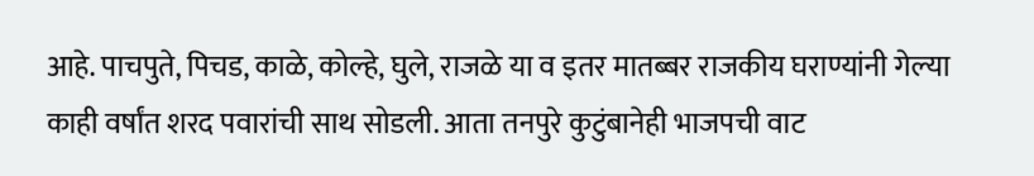आहे. पाचपुते, पिचड, काळे, कोल्हे, घुले, राजळे या व इतर मातब्बर राजकीय घराण्यांनी गेल्या काही वर्षांत शरद पवारांची साथ सोडली. आता तनपुरे कुटुंबानेही भाजपची वाट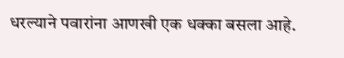धरल्याने पवारांना आणखी एक धक्का बसला आहे.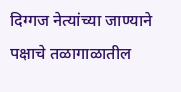दिग्गज नेत्यांच्या जाण्याने पक्षाचे तळागाळातील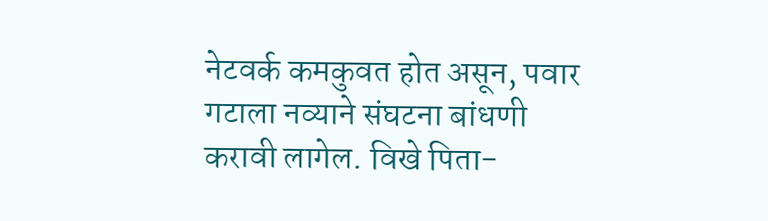नेटवर्क कमकुवत होत असून, पवार गटाला नव्याने संघटना बांधणी करावी लागेल. विखे पिता-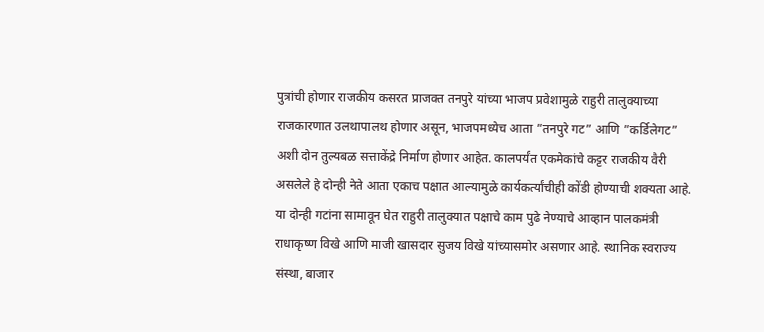पुत्रांची होणार राजकीय कसरत प्राजक्त तनपुरे यांच्या भाजप प्रवेशामुळे राहुरी तालुक्याच्या राजकारणात उलथापालथ होणार असून, भाजपमध्येच आता ”तनपुरे गट” आणि ”कर्डिलेगट” अशी दोन तुल्यबळ सत्ताकेंद्रे निर्माण होणार आहेत. कालपर्यंत एकमेकांचे कट्टर राजकीय वैरी असलेले हे दोन्ही नेते आता एकाच पक्षात आल्यामुळे कार्यकर्त्यांचीही कोंडी होण्याची शक्यता आहे. या दोन्ही गटांना सामावून घेत राहुरी तालुक्यात पक्षाचे काम पुढे नेण्याचे आव्हान पालकमंत्री राधाकृष्ण विखे आणि माजी खासदार सुजय विखे यांच्यासमोर असणार आहे. स्थानिक स्वराज्य संस्था, बाजार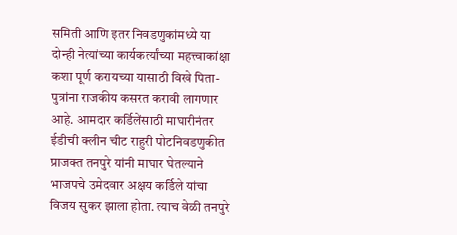समिती आणि इतर निवडणुकांमध्ये या दोन्ही नेत्यांच्या कार्यकर्त्यांच्या महत्त्वाकांक्षा कशा पूर्ण करायच्या यासाठी विखे पिता-पुत्रांना राजकीय कसरत करावी लागणार आहे. आमदार कर्डिलेंसाठी माघारीनंतर ईडीची क्लीन चीट राहुरी पोटनिवडणुकीत प्राजक्त तनपुरे यांनी माघार घेतल्याने भाजपचे उमेदवार अक्षय कर्डिले यांचा विजय सुकर झाला होता. त्याच वेळी तनपुरे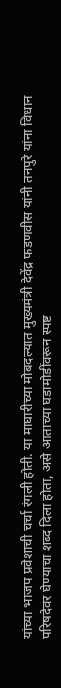यांच्या भाजप प्रवेशाची चर्चा रंगली होती. या माघारीच्या मोबदल्यात मुख्यमंत्री देवेंद्र फडणवीस यांनी तनपुरे यांना विधान परिषदेवर घेण्याचा शब्द दिला होता, असे आताच्या घडामोडींवरून स्पष्ट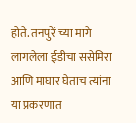होते. तनपुरें च्या मागे लागलेला ईडीचा ससेमिरा आणि माघार घेताच त्यांना या प्रकरणात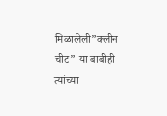मिळालेली”क्लीन चीट” या बाबीही त्यांच्या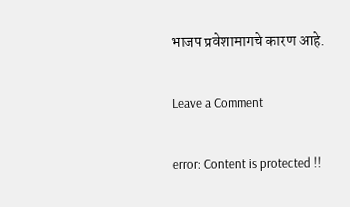भाजप प्रवेशामागचे कारण आहे.

Leave a Comment

error: Content is protected !!